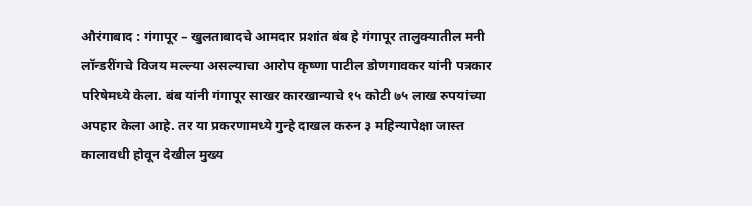औरंगाबाद : गंगापूर – खुलताबादचे आमदार प्रशांत बंब हे गंगापूर तालुक्यातील मनी लॉन्डरींगचे विजय मल्ल्या असल्याचा आरोप कृष्णा पाटील डोणगावकर यांनी पत्रकार परिषेमध्ये केला. बंब यांनी गंगापूर साखर कारखान्याचे १५ कोटी ७५ लाख रुपयांच्या अपहार केला आहे. तर या प्रकरणामध्ये गुन्हे दाखल करुन ३ महिन्यापेक्षा जास्त कालावधी होवून देखील मुख्य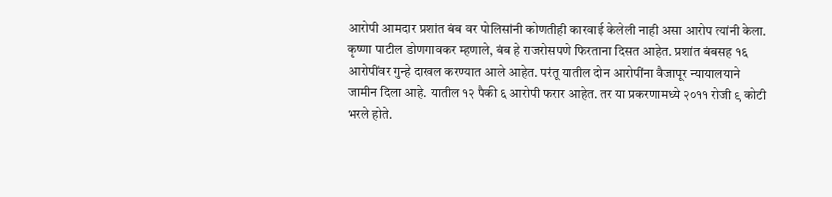आरोपी आमदार प्रशांत बंब वर पोलिसांनी कोणतीही कारवाई केलेली नाही असा आरोप त्यांनी केला.
कृष्णा पाटील डोणगावकर म्हणाले, बंब हे राजरोसपणे फिरताना दिसत आहेत. प्रशांत बंबसह १६ आरोपींवर गुन्हे दाखल करण्यात आले आहेत. परंतू यातील दोन आरोपींना वैजापूर न्यायालयाने जामीन दिला आहे. यातील १२ पैकी ६ आरोपी फरार आहेत. तर या प्रकरणामध्ये २०११ रोजी ९ कोटी भरले होते.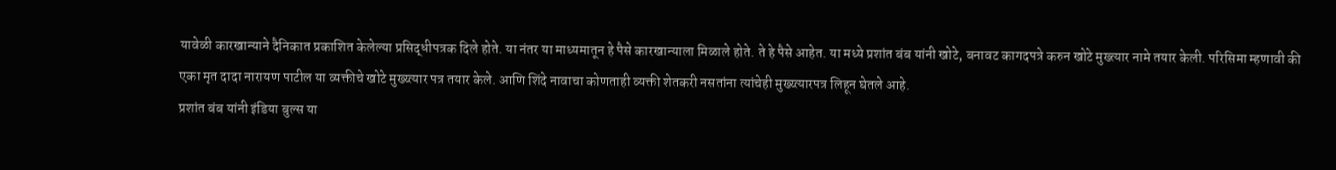यावेळी कारखान्याने दैनिकात प्रकाशित केलेल्या प्रसिद्धीपत्रक दिले होते. या नंतर या माध्यमातून हे पैसे कारखान्याला मिळाले होते. ते हे पैसे आहेत. या मध्ये प्रशांत बंब यांनी खोटे, बनावट कागदपत्रे करुन खोटे मुख्त्यार नामे तयार केली. परिसिमा म्हणावी की एका मृत दादा नारायण पाटील या व्यक्तीचे खोटे मुख्य्त्यार पत्र तयार केले. आणि शिंदे नावाचा कोणताही व्यक्ती शेतकरी नसतांना त्यांचेही मुख्य्त्यारपत्र लिहून घेतले आहे.
प्रशांत बंब यांनी इंडिया बुल्स या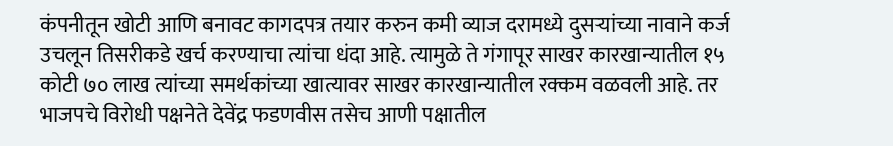कंपनीतून खोटी आणि बनावट कागदपत्र तयार करुन कमी व्याज दरामध्ये दुसऱ्यांच्या नावाने कर्ज उचलून तिसरीकडे खर्च करण्याचा त्यांचा धंदा आहे. त्यामुळे ते गंगापूर साखर कारखान्यातील १५ कोटी ७० लाख त्यांच्या समर्थकांच्या खात्यावर साखर कारखान्यातील रक्कम वळवली आहे. तर भाजपचे विरोधी पक्षनेते देवेंद्र फडणवीस तसेच आणी पक्षातील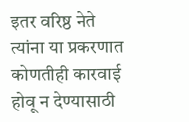इतर वरिष्ठ नेते त्यांना या प्रकरणात कोणतीही कारवाई होवू न देण्यासाठी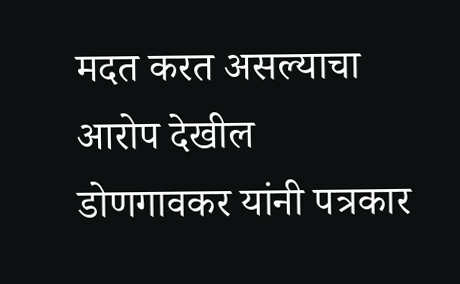मदत करत असल्याचा आरोप देखील डोणगावकर यांनी पत्रकार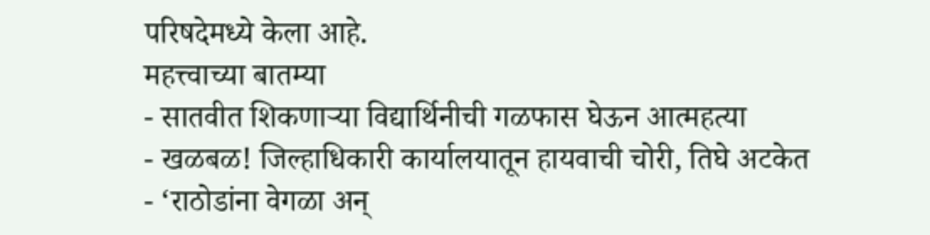परिषदेमध्ये केला आहे.
महत्त्वाच्या बातम्या
- सातवीत शिकणाऱ्या विद्यार्थिनीची गळफास घेऊन आत्महत्या
- खळबळ! जिल्हाधिकारी कार्यालयातून हायवाची चोरी, तिघे अटकेत
- ‘राठोडांना वेगळा अन्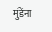मुंडेंना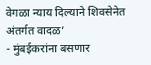वेगळा न्याय दिल्याने शिवसेनेत अंतर्गत वादळ’
- मुंबईकरांना बसणार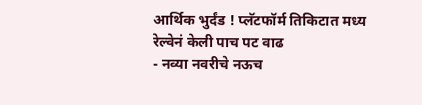आर्थिक भुर्दंड ! प्लॅटफॉर्म तिकिटात मध्य रेल्वेनं केली पाच पट वाढ
- नव्या नवरीचे नऊच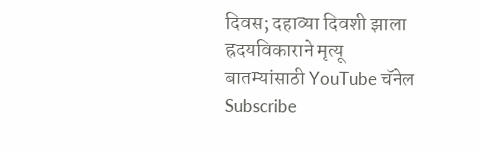दिवस; दहाव्या दिवशी झाला ह्रदयविकाराने मृत्यू
बातम्यांसाठी YouTube चॅनेल Subscribe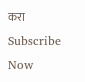करा
Subscribe Now